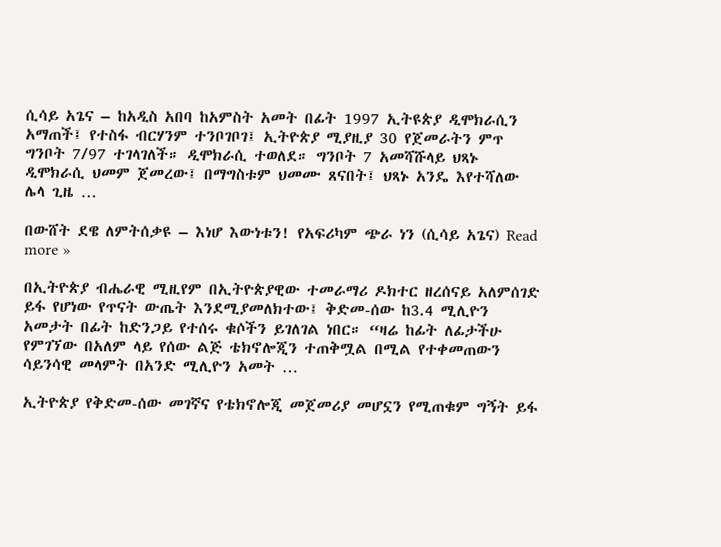ሲሳይ አጌና – ከአዲስ አበባ ከአምስት አመት በፊት 1997 ኢትዩጵያ ዲሞክራሲን አማጠች፤ የተስፋ ብርሃንም ተንቦገቦገ፤ ኢትዮጵያ ሚያዚያ 30 የጀመራትን ምጥ ግንቦት 7/97 ተገላገለች። ዲሞክራሲ ተወለደ። ግንቦት 7 አመሻሹላይ ህጻኑ ዲሞክራሲ ህመም ጀመረው፤ በማግስቱም ህመሙ ጸናበት፤ ህጻኑ አንዴ እየተሻለው ሌላ ጊዜ …

በውሸት ደዌ ለምትሰቃዩ – እነሆ እውነቱን! የአፍሪካም ጭራ ነን (ሲሳይ አጌና) Read more »

በኢትዮጵያ ብሔራዊ ሚዚየም በኢትዮጵያዊው ተመራማሪ ዶክተር ዘረሰናይ አለምሰገድ ይፋ የሆነው የጥናት ውጤት እንደሚያመለክተው፤ ቅድመ-ሰው ከ3.4 ሚሊዮን አመታት በፊት ከድንጋይ የተሰሩ ቁሶችን ይገለገል ነበር። “ዛሬ ከፊት ለፊታችሁ የምገኘው በአለም ላይ የሰው ልጅ ቴክኖሎጂን ተጠቅሟል በሚል የተቀመጠውን ሳይንሳዊ መላምት በአንድ ሚሊዮን አመት …

ኢትዮጵያ የቅድመ-ሰው መገኛና የቴክኖሎጂ መጀመሪያ መሆኗን የሚጠቁም ግኝት ይፋ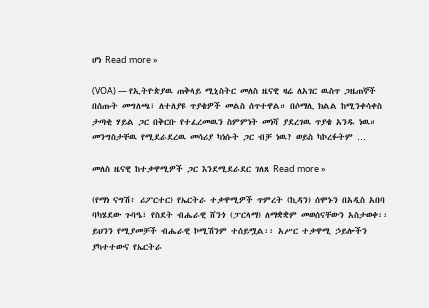ሆነ Read more »

(VOA) — የኢትዮጵያዉ ጠቅላይ ሚኒስትር መለስ ዜናዊ ዛሬ ለአገር ዉስጥ ጋዜጠኞች በሰጡት መግለጫ፣ ለተለያዩ ጥያቄዎች መልስ ሰጥተዋል። በሶማሊ ክልል ከሚንቀሳቀስ ታጣቂ ሃይል ጋር በቅርቡ የተፈረመዉን ስምምነት መነሻ ያደረገዉ ጥያቄ አንዱ ነዉ። መንግስታቸዉ የሚደራደረዉ መሳሪያ ካነሱት ጋር ብቻ ነዉ? ወይስ ካኮረፉትም …

መለስ ዜናዊ ከተቃዋሚዎች ጋር እንደሚደራደር ገለጸ Read more »

(የማነ ናግሽ፥ ሪፖርተር) የኤርትራ ተቃዋሚዎች ጥምረት (ኪዳን) ሰሞኑን በአዲስ አበባ ባካሄደው ጉባዔ፣ የስደት ብሔራዊ ሸንጎ (ፓርላማ) ለማቋቋም መወሰናቸውን አስታወቀ፡፡ ይህንን የሚያመቻች ብሔራዊ ኮሚሽንም ተሰይሟል፡፡ አሥር ተቃዋሚ ኃይሎችን ያካተተውና የኤርትራ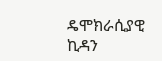ዴሞክራሲያዊ ኪዳን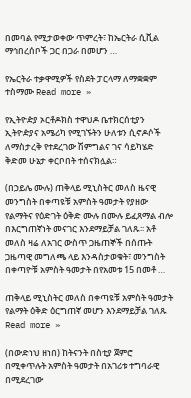በመባል የሚታወቀው ጥምረት፣ ከኤርትራ ሲቪል ማኅበረሰቦች ጋር በጋራ በመሆን …

የኤርትራ ተቃዋሚዎች የስደት ፓርላማ ለማቋቋም ተስማሙ Read more »

የኢትዮዽያ ኦርቶዶክስ ተዋህዶ ቤተክርሰቲያን ኢትዮዽያና አሜሪካ የሚገኙትን ሁለቱን ሲኖዶሶች ለማስታረቅ የተደረገው ሽምግልና ገና ሳይካሄድ ቅድመ ሁኔታ ቀርቦበት ተሰናክሏል።

(በኃይሌ ሙሉ) ጠቅላይ ሚኒስትር መለስ ዜናዊ መንግስት በቀጣዩቹ አምስት ዓመታት የያዘው የልማትና የዕድገት ዕቅድ ሙሉ በሙሉ ይፈጸማል ብሎ በእርግጠኛነት መናገር እንደማይቻል ገለጹ፡፡ አቶ መለስ ዛሬ ለአገር ውስጥ ጋዜጠኞች በሰጡት ጋዜጣዊ መግለጫ ላይ እንዳስታወቁት፣ መንግስት በቀጣዮቹ አምስት ዓመታት በየአመቱ 15 በመቶ …

ጠቅላይ ሚኒስትር መለስ በቀጣዩቹ አምስት ዓመታት የልማት ዕቅድ ዕርግጠኛ መሆን እንደማይቻል ገለጹ Read more »

(በውድነህ ዘነበ) ከትናንት በስቲያ ጀምሮ በሚቀጥሉት አምስት ዓመታት በአገሪቱ ተግባራዊ በሚደረገው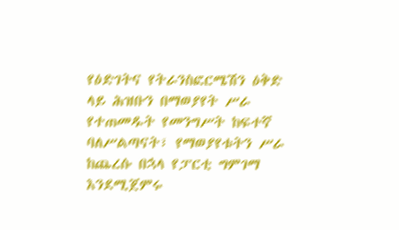የዕድገትና የትራንስፎርሜሽን ዕቅድ ላይ ሕዝቡን በማወያየት ሥራ የተጠመዱት የመንግሥት ከፍተኛ ባለሥልጣናት፣ የማወያየቱትን ሥራ ከጨረሱ በኋላ የፓርቲ ግምገማ እንደሚጀምሩ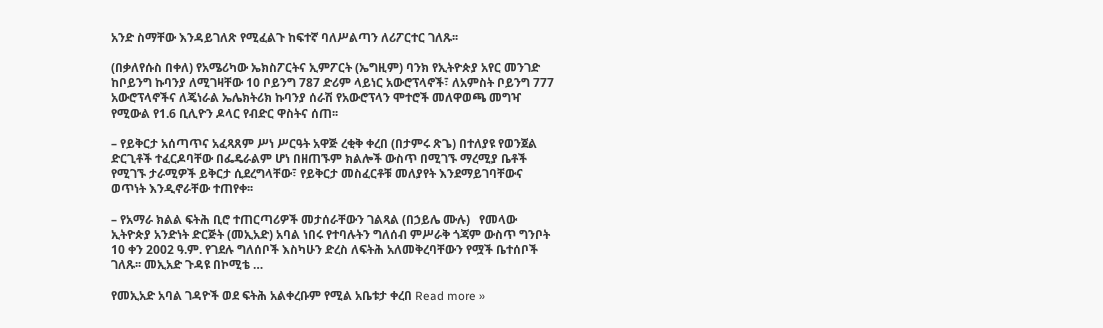አንድ ስማቸው እንዳይገለጽ የሚፈልጉ ከፍተኛ ባለሥልጣን ለሪፖርተር ገለጹ፡፡

(በቃለየሱስ በቀለ) የአሜሪካው ኤክስፖርትና ኢምፖርት (ኤግዚም) ባንክ የኢትዮጵያ አየር መንገድ ከቦይንግ ኩባንያ ለሚገዛቸው 10 ቦይንግ 787 ድሪም ላይነር አውሮፕላኖች፣ ለአምስት ቦይንግ 777 አውሮፕላኖችና ለጄነራል ኤሌክትሪክ ኩባንያ ሰራሽ የአውሮፕላን ሞተሮች መለዋወጫ መግዣ የሚውል የ1.6 ቢሊዮን ዶላር የብድር ዋስትና ሰጠ፡፡

– የይቅርታ አሰጣጥና አፈጻጸም ሥነ ሥርዓት አዋጅ ረቂቅ ቀረበ (በታምሩ ጽጌ) በተለያዩ የወንጀል ድርጊቶች ተፈርዶባቸው በፌዴራልም ሆነ በዘጠኙም ክልሎች ውስጥ በሚገኙ ማረሚያ ቤቶች የሚገኙ ታራሚዎች ይቅርታ ሲደረግላቸው፣ የይቅርታ መስፈርቶቹ መለያየት እንደማይገባቸውና ወጥነት እንዲኖራቸው ተጠየቀ፡፡

– የአማራ ክልል ፍትሕ ቢሮ ተጠርጣሪዎች መታሰራቸውን ገልጻል (በኃይሌ ሙሉ)   የመላው ኢትዮጵያ አንድነት ድርጅት (መኢአድ) አባል ነበሩ የተባሉትን ግለሰብ ምሥራቅ ጎጃም ውስጥ ግንቦት 10 ቀን 2002 ዓ.ም. የገደሉ ግለሰቦች እስካሁን ድረስ ለፍትሕ አለመቅረባቸውን የሟች ቤተሰቦች ገለጹ፡፡ መኢአድ ጉዳዩ በኮሚቴ …

የመኢአድ አባል ገዳዮች ወደ ፍትሕ አልቀረቡም የሚል አቤቱታ ቀረበ Read more »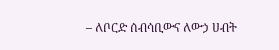– ለቦርድ ሰብሳቢውና ለውኃ ሀብት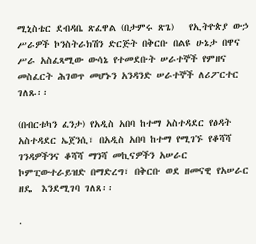ሚኒስቴር ደብዳቤ ጽፈዋል (በታምሩ ጽጌ)   የኢትዮጵያ ውኃ ሥራዎች ኮንስትራክሽን ድርጅት በቅርቡ በልዩ ሁኔታ በዋና ሥራ አስፈጻሚው ውሳኔ የተመደቡት ሠራተኞች የምዘና መስፈርት ሕገወጥ መሆኑን አንዳንድ ሠራተኞች ለሪፖርተር ገለጹ፡፡

(በብርቱካን ፈንታ) የአዲስ አበባ ከተማ አስተዳደር የፅዳት አስተዳደር ኤጀንሲ፣ በአዲስ አበባ ከተማ የሚገኙ የቆሻሻ ገንዳዎችንና ቆሻሻ ማንሻ መኪናዎችን አሠራር ኮምፒውተራይዝድ በማድረግ፣ በቅርቡ ወደ ዘመናዊ የአሠራር ዘዴ  እንደሚገባ ገለጸ፡፡

.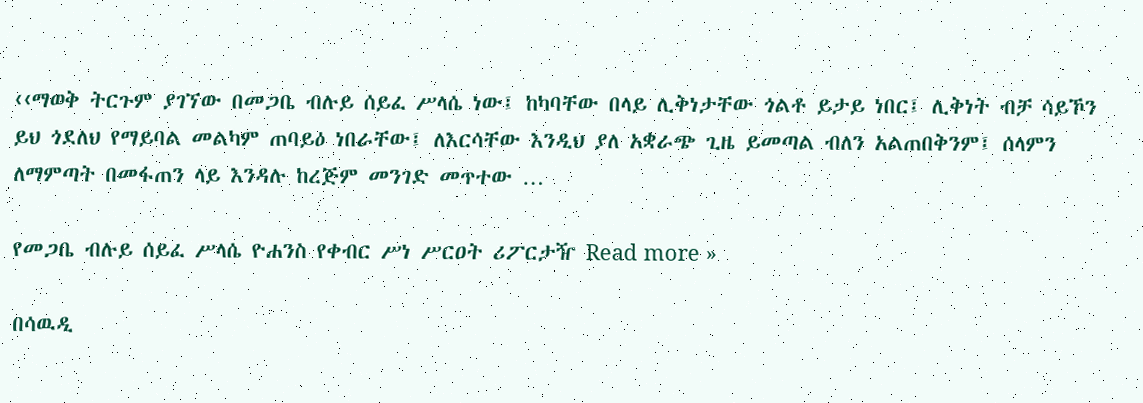‹‹ማወቅ ትርጉም ያገኘው በመጋቤ ብሉይ ሰይፈ ሥላሴ ነው፤ ከካባቸው በላይ ሊቅነታቸው ጎልቶ ይታይ ነበር፤ ሊቅነት ብቻ ሳይኾን ይህ ጎደለህ የማይባል መልካም ጠባይዕ ነበራቸው፤ ለእርሳቸው እንዲህ ያለ አቋራጭ ጊዜ ይመጣል ብለን አልጠበቅንም፤ ሰላምን ለማምጣት በመፋጠን ላይ እንዳሉ ከረጅም መንገድ መጥተው …

የመጋቤ ብሉይ ሰይፈ ሥላሴ ዮሐንስ የቀብር ሥነ ሥርዐት ሪፖርታዥ Read more »

በሳዉዲ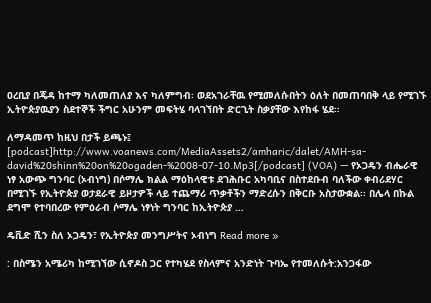ዐረቢያ በጄዳ ከተማ ካለመጠለያ እና ካለምግብ፡ ወደአገራቸዉ የሚመለሱበትን ዕለት በመጠባበቅ ላይ የሚገኙ ኢትዮጵያዉያን ስደተኞች ችግር አሁንም መፍትሄ ባላገኘበት ድርጊት ስቃያቸው እየከፋ ሄደ።

ለማዳመጥ ከዚህ በታች ይጫኑ፤ [podcast]http://www.voanews.com/MediaAssets2/amharic/dalet/AMH-sa-david%20shinn%20on%20ogaden-%2008-07-10.Mp3[/podcast] (VOA) — የኦጋዴን ብሔራዊ ነፃ አውጭ ግንባር (ኦብነግ) በሶማሌ ክልል ማዕከላዊቱ ደገሕቡር አካባቢና በስተደቡብ ባለችው ቀብሪደሃር በሚገኙ የኢትዮጵያ ወታደራዊ ይዞታዎች ላይ ተጨማሪ ጥቃቶችን ማድረሱን በቅርቡ አስታውቋል፡፡ በሌላ በኩል ደግሞ የተባበረው የምዕራብ ሶማሌ ነፃነት ግንባር ከኢትዮጵያ …

ዴቪድ ሺን ስለ ኦጋዴን፣ የኢትዮጵያ መንግሥትና ኦብነግ Read more »

: በስሜን አሜሪካ ከሚገኘው ሲኖዶስ ጋር የተካሄደ የስላምና አንድነት ጉባኤ የተመለሱት:አንጋፋው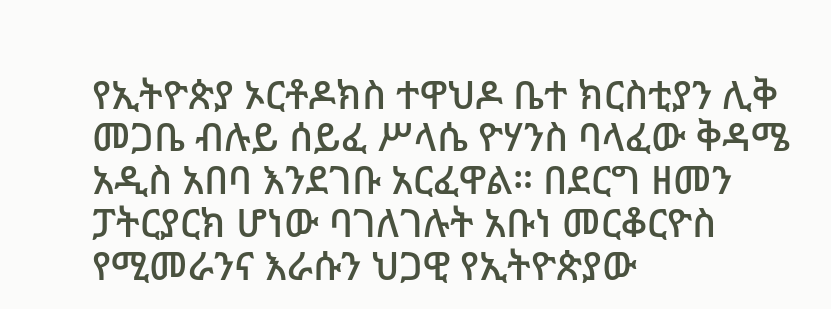የኢትዮጵያ ኦርቶዶክስ ተዋህዶ ቤተ ክርስቲያን ሊቅ መጋቤ ብሉይ ሰይፈ ሥላሴ ዮሃንስ ባላፈው ቅዳሜ አዲስ አበባ እንደገቡ አርፈዋል። በደርግ ዘመን ፓትርያርክ ሆነው ባገለገሉት አቡነ መርቆርዮስ የሚመራንና እራሱን ህጋዊ የኢትዮጵያው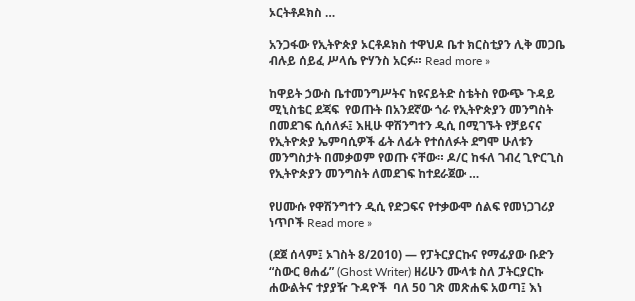ኦርትቶዶክስ …

አንጋፋው የኢትዮጵያ ኦርቶዶክስ ተዋህዶ ቤተ ክርስቲያን ሊቅ መጋቤ ብሉይ ሰይፈ ሥላሴ ዮሃንስ አርፉ። Read more »

ከዋይት ኃውስ ቤተመንግሥትና ከዩናይትድ ስቴትስ የውጭ ጉዳይ ሚኒስቴር ደጃፍ  የወጡት በአንደኛው ጎራ የኢትዮጵያን መንግስት በመደገፍ ሲሰለፉ፤ እዚሁ ዋሽንግተን ዲሲ በሚገኙት የቻይናና የኢትዮጵያ ኤምባሲዎች ፊት ለፊት የተሰለፉት ደግሞ ሁለቱን መንግስታት በመቃወም የወጡ ናቸው። ዶ/ር ከፋለ ገብረ ጊዮርጊስ የኢትዮጵያን መንግስት ለመደገፍ ከተደራጀው …

የሀሙሱ የዋሽንግተን ዲሲ የድጋፍና የተቃውሞ ሰልፍ የመነጋገሪያ ነጥቦች Read more »

(ደጀ ሰላም፤ ኦገስት 8/2010) — የፓትርያርኩና የማፊያው ቡድን “ስውር ፀሐፊ” (Ghost Writer) ዘሪሁን ሙላቱ ስለ ፓትርያርኩ ሐውልትና ተያያዥ ጉዳዮች  ባለ 50 ገጽ መጽሐፍ አወጣ፤ እነ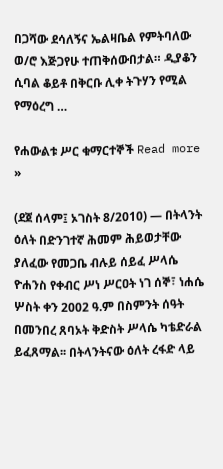በጋሻው ደሳለኝና ኤልዛቤል የምትባለው ወ/ሮ እጅጋየሁ ተጠቅሰውበታል። ዲያቆን ሲባል ቆይቶ በቅርቡ ሊቀ ትጉሃን የሚል የማዕረግ …

የሐውልቱ ሥር ቁማርተኞች Read more »

(ደጀ ሰላም፤ ኦገስት 8/2010) — በትላንት ዕለት በድንገተኛ ሕመም ሕይወታቸው ያለፈው የመጋቤ ብሉይ ሰይፈ ሥላሴ ዮሐንስ የቀብር ሥነ ሥርዐት ነገ ሰኞ፣ ነሐሴ ሦስት ቀን 2002 ዓ.ም በስምንት ሰዓት በመንበረ ጸባኦት ቅድስት ሥላሴ ካቴድራል ይፈጸማል፡፡ በትላንትናው ዕለት ረፋድ ላይ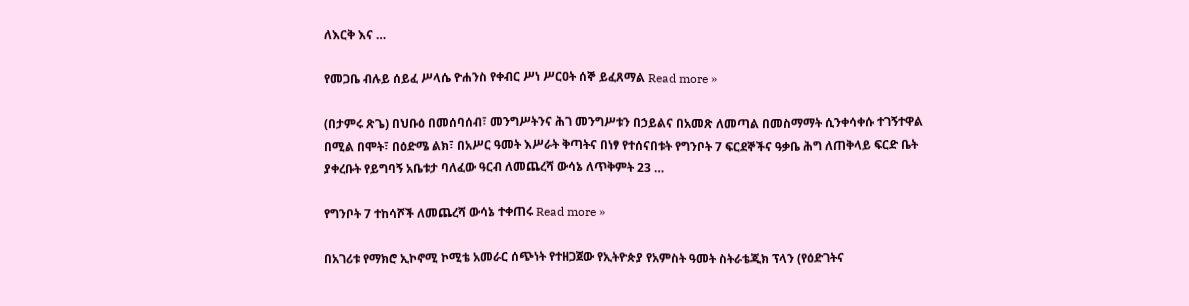ለእርቅ እና …

የመጋቤ ብሉይ ሰይፈ ሥላሴ ዮሐንስ የቀብር ሥነ ሥርዐት ሰኞ ይፈጸማል Read more »

(በታምሩ ጽጌ) በህቡዕ በመሰባሰብ፣ መንግሥትንና ሕገ መንግሥቱን በኃይልና በአመጽ ለመጣል በመስማማት ሲንቀሳቀሱ ተገኝተዋል በሚል በሞት፣ በዕድሜ ልክ፣ በአሥር ዓመት እሥራት ቅጣትና በነፃ የተሰናበቱት የግንቦት 7 ፍርደኞችና ዓቃቤ ሕግ ለጠቅላይ ፍርድ ቤት ያቀረቡት የይግባኝ አቤቱታ ባለፈው ዓርብ ለመጨረሻ ውሳኔ ለጥቅምት 23 …

የግንቦት 7 ተከሳሾች ለመጨረሻ ውሳኔ ተቀጠሩ Read more »

በአገሪቱ የማክሮ ኢኮኖሚ ኮሚቴ አመራር ሰጭነት የተዘጋጀው የኢትዮጵያ የአምስት ዓመት ስትራቴጂክ ፕላን (የዕድገትና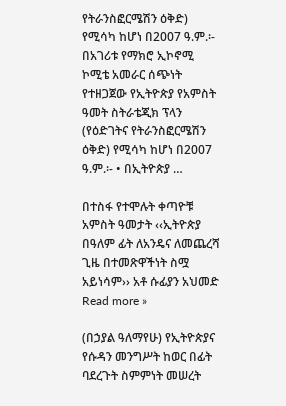የትራንስፎርሜሽን ዕቅድ) የሚሳካ ከሆነ በ2007 ዓ.ም.፡- በአገሪቱ የማክሮ ኢኮኖሚ ኮሚቴ አመራር ሰጭነት የተዘጋጀው የኢትዮጵያ የአምስት ዓመት ስትራቴጂክ ፕላን (የዕድገትና የትራንስፎርሜሽን ዕቅድ) የሚሳካ ከሆነ በ2007 ዓ.ም.፡- • በኢትዮጵያ …

በተስፋ የተሞሉት ቀጣዮቹ አምስት ዓመታት ‹‹ኢትዮጵያ በዓለም ፊት ለአንዴና ለመጨረሻ ጊዜ በተመጽዋችነት ስሟ አይነሳም›› አቶ ሱፊያን አህመድ Read more »

(በኃያል ዓለማየሁ) የኢትዮጵያና የሱዳን መንግሥት ከወር በፊት ባደረጉት ስምምነት መሠረት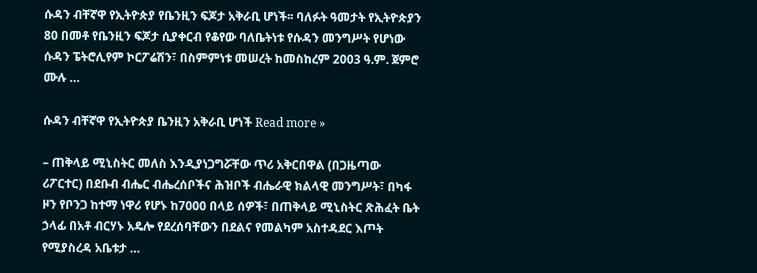ሱዳን ብቸኛዋ የኢትዮጵያ የቤንዚን ፍጆታ አቅራቢ ሆነች፡፡ ባለፉት ዓመታት የኢትዮጵያን 80 በመቶ የቤንዚን ፍጆታ ሲያቀርብ የቆየው ባለቤትነቱ የሱዳን መንግሥት የሆነው ሱዳን ፔትሮሊየም ኮርፖሬሽን፣ በስምምነቱ መሠረት ከመስከረም 2003 ዓ.ም. ጀምሮ ሙሉ …

ሱዳን ብቸኛዋ የኢትዮጵያ ቤንዚን አቅራቢ ሆነች Read more »

– ጠቅላይ ሚኒስትር መለስ እንዲያነጋግሯቸው ጥሪ አቅርበዋል (በጋዜጣው ሪፖርተር) በደቡብ ብሔር ብሔረሰቦችና ሕዝቦች ብሔራዊ ክልላዊ መንግሥት፣ በካፋ ዞን የቦንጋ ከተማ ነዋሪ የሆኑ ከ7000 በላይ ሰዎች፣ በጠቅላይ ሚኒስትር ጽሕፈት ቤት ኃላፊ በአቶ ብርሃኑ አዴሎ የደረሰባቸውን በደልና የመልካም አስተዳደር እጦት የሚያስረዳ አቤቱታ …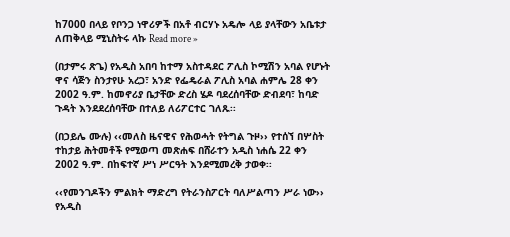ከ7000 በላይ የቦንጋ ነዋሪዎች በአቶ ብርሃኑ አዴሎ ላይ ያላቸውን አቤቱታ ለጠቅላይ ሚኒስትሩ ላኩ Read more »

(በታምሩ ጽጌ) የአዲስ አበባ ከተማ አስተዳደር ፖሊስ ኮሚሽን አባል የሆኑት ዋና ሳጅን ስንታየሁ አረጋ፣ አንድ የፌዴራል ፖሊስ አባል ሐምሌ 28 ቀን 2002 ዓ.ም. ከመኖሪያ ቤታቸው ድረስ ሄዶ ባደረሰባቸው ድብደባ፣ ከባድ ጉዳት እንደደረሰባቸው በተለይ ለሪፖርተር ገለጹ፡፡

(በኃይሌ ሙሉ) ‹‹መለስ ዜናዊና የሕወሓት የትግል ጉዞ›› የተሰኘ በሦስት ተከታይ ሕትመቶች የሚወጣ መጽሐፍ በሸራተን አዲስ ነሐሴ 22 ቀን 2002 ዓ.ም. በከፍተኛ ሥነ ሥርዓት እንደሚመረቅ ታወቀ፡፡

‹‹የመንገዶችን ምልክት ማድረግ የትራንስፖርት ባለሥልጣን ሥራ ነው››  የአዲስ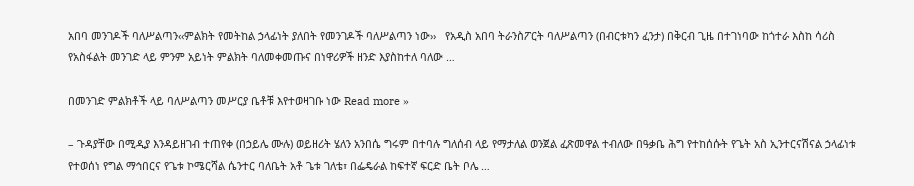አበባ መንገዶች ባለሥልጣን‹‹ምልክት የመትከል ኃላፊነት ያለበት የመንገዶች ባለሥልጣን ነው››   የአዲስ አበባ ትራንስፖርት ባለሥልጣን (በብርቱካን ፈንታ) በቅርብ ጊዜ በተገነባው ከጎተራ እስከ ሳሪስ የአስፋልት መንገድ ላይ ምንም አይነት ምልክት ባለመቀመጡና በነዋሪዎች ዘንድ እያስከተለ ባለው …

በመንገድ ምልክቶች ላይ ባለሥልጣን መሥርያ ቤቶቹ እየተወዛገቡ ነው Read more »

– ጉዳያቸው በሚዲያ እንዳይዘገብ ተጠየቀ (በኃይሌ ሙሉ) ወይዘሪት ሄለን አንበሴ ግሩም በተባሉ ግለሰብ ላይ የማታለል ወንጀል ፈጽመዋል ተብለው በዓቃቤ ሕግ የተከሰሱት የጌት አስ ኢንተርናሽናል ኃላፊነቱ የተወሰነ የግል ማኅበርና የጌቱ ኮሜርሻል ሴንተር ባለቤት አቶ ጌቱ ገለቴ፣ በፌዴራል ከፍተኛ ፍርድ ቤት ቦሌ …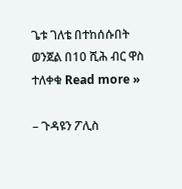ጌቱ ገለቴ በተከሰሱበት ወንጀል በ10 ሺሕ ብር ዋስ ተለቀቁ Read more »

– ጉዳዩን ፖሊስ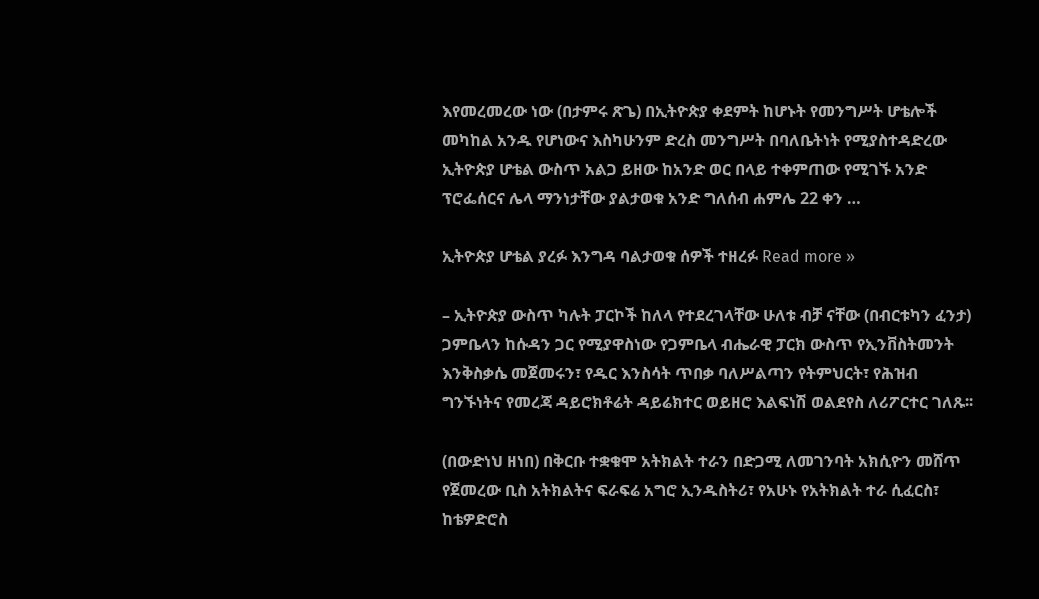እየመረመረው ነው (በታምሩ ጽጌ) በኢትዮጵያ ቀደምት ከሆኑት የመንግሥት ሆቴሎች መካከል አንዱ የሆነውና እስካሁንም ድረስ መንግሥት በባለቤትነት የሚያስተዳድረው ኢትዮጵያ ሆቴል ውስጥ አልጋ ይዘው ከአንድ ወር በላይ ተቀምጠው የሚገኙ አንድ ፕሮፌሰርና ሌላ ማንነታቸው ያልታወቁ አንድ ግለሰብ ሐምሌ 22 ቀን …

ኢትዮጵያ ሆቴል ያረፉ እንግዳ ባልታወቁ ሰዎች ተዘረፉ Read more »

– ኢትዮጵያ ውስጥ ካሉት ፓርኮች ከለላ የተደረገላቸው ሁለቱ ብቻ ናቸው (በብርቱካን ፈንታ)   ጋምቤላን ከሱዳን ጋር የሚያዋስነው የጋምቤላ ብሔራዊ ፓርክ ውስጥ የኢንቨስትመንት እንቅስቃሴ መጀመሩን፣ የዱር እንስሳት ጥበቃ ባለሥልጣን የትምህርት፣ የሕዝብ ግንኙነትና የመረጃ ዳይሮክቶሬት ዳይሬክተር ወይዘሮ እልፍነሽ ወልደየስ ለሪፖርተር ገለጹ፡፡

(በውድነህ ዘነበ) በቅርቡ ተቋቁሞ አትክልት ተራን በድጋሚ ለመገንባት አክሲዮን መሸጥ የጀመረው ቢስ አትክልትና ፍራፍሬ አግሮ ኢንዱስትሪ፣ የአሁኑ የአትክልት ተራ ሲፈርስ፣ ከቴዎድሮስ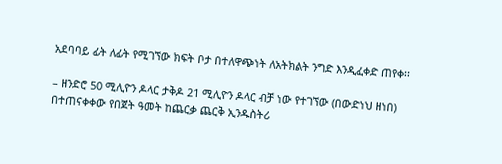አደባባይ ፊት ለፊት የሚገኘው ክፍት ቦታ በተለዋጭነት ለአትክልት ንግድ እንዲፈቀድ ጠየቀ፡፡

– ዘንድሮ 50 ሚሊዮን ዶላር ታቅዶ 21 ሚሊዮን ዶላር ብቻ ነው የተገኘው (በውድነህ ዘነበ) በተጠናቀቀው የበጀት ዓመት ከጨርቃ ጨርቅ ኢንዱስትሪ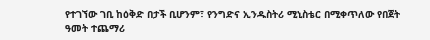የተገኘው ገቢ ከዕቅድ በታች ቢሆንም፣ የንግድና ኢንዱስትሪ ሚኒስቴር በሚቀጥለው የበጀት ዓመት ተጨማሪ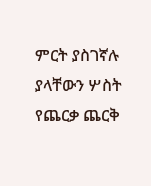ምርት ያስገኛሉ ያላቸውን ሦስት የጨርቃ ጨርቅ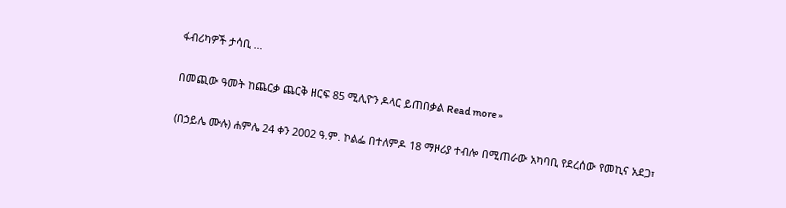ፋብሪካዎች ታሳቢ …

በመጪው ዓመት ከጨርቃ ጨርቅ ዘርፍ 85 ሚሊዮን ዶላር ይጠበቃል Read more »

(በኃይሌ ሙሉ) ሐምሌ 24 ቀን 2002 ዓ.ም. ኮልፌ በተለምዶ 18 ማዞሪያ ተብሎ በሚጠራው አካባቢ የደረሰው የመኪና አደጋ፣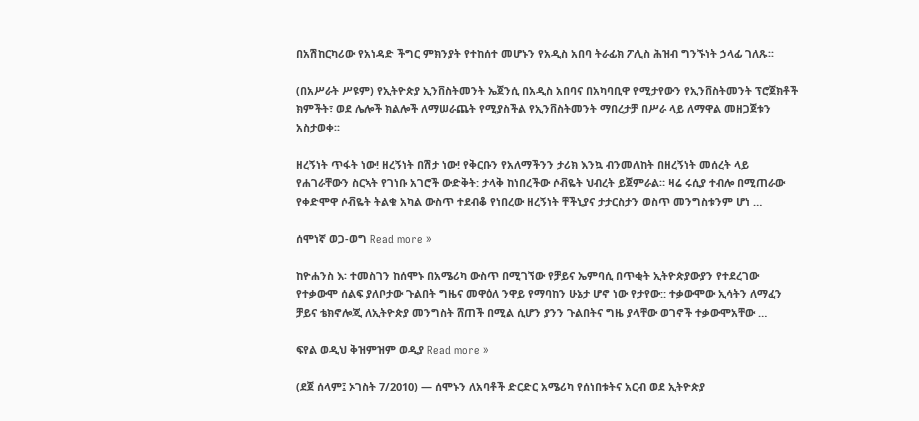በአሽከርካሪው የአነዳድ ችግር ምክንያት የተከሰተ መሆኑን የአዲስ አበባ ትራፊክ ፖሊስ ሕዝብ ግንኙነት ኃላፊ ገለጹ፡፡

(በአሥራት ሥዩም) የኢትዮጵያ ኢንቨስትመንት ኤጀንሲ በአዲስ አበባና በአካባቢዋ የሚታየውን የኢንቨስትመንት ፕሮጀክቶች ክምችት፣ ወደ ሌሎች ክልሎች ለማሠራጨት የሚያስችል የኢንቨስትመንት ማበረታቻ በሥራ ላይ ለማዋል መዘጋጀቱን አስታወቀ፡፡

ዘረኝነት ጥፋት ነው! ዘረኝነት በሽታ ነው! የቅርቡን የአለማችንን ታሪክ እንኳ ብንመለከት በዘረኝነት መሰረት ላይ የሐገራቸውን ስርኣት የገነቡ አገሮች ውድቅት: ታላቅ ከነበረችው ሶቭዬት ህብረት ይጀምራል። ዛሬ ሩሲያ ተብሎ በሚጠራው የቀድሞዋ ሶቭዬት ትልቁ አካል ውስጥ ተደብቆ የነበረው ዘረኝነት ቸችኒያና ታታርስታን ወስጥ መንግስቱንም ሆነ …

ሰሞነኛ ወጋ-ወግ Read more »

ከዮሐንስ እ፡ ተመስገን ከሰሞኑ በአሜሪካ ውስጥ በሚገኘው የቻይና ኤምባሲ በጥቂት ኢትዮጵያውያን የተደረገው የተቃውሞ ሰልፍ ያለቦታው ጉልበት ግዜና መዋዕለ ንዋይ የማባከን ሁኔታ ሆኖ ነው የታየው:: ተቃውሞው ኢሳትን ለማፈን ቻይና ቴክኖሎጂ ለኢትዮጵያ መንግስት ሸጠች በሚል ሲሆን ያንን ጉልበትና ግዜ ያላቸው ወገኖች ተቃውሞአቸው …

ፍየል ወዲህ ቅዝምዝም ወዲያ Read more »

(ደጀ ሰላም፤ ኦገስት 7/2010) — ሰሞኑን ለአባቶች ድርድር አሜሪካ የሰነበቱትና አርብ ወደ ኢትዮጵያ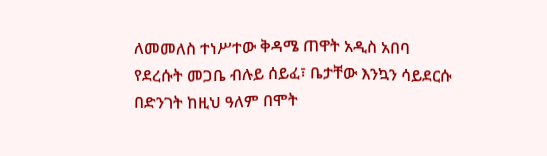ለመመለስ ተነሥተው ቅዳሜ ጠዋት አዲስ አበባ የደረሱት መጋቤ ብሉይ ሰይፈ፣ ቤታቸው እንኳን ሳይደርሱ በድንገት ከዚህ ዓለም በሞት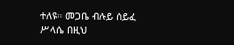ተለዩ። መጋቤ ብሉይ ሰይፈ ሥላሴ በዚህ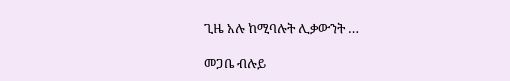ጊዜ አሉ ከሚባሉት ሊቃውንት …

መጋቤ ብሉይ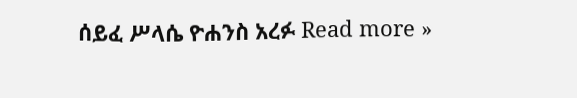ሰይፈ ሥላሴ ዮሐንስ አረፉ Read more »